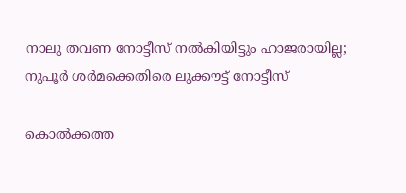നാലു തവണ നോട്ടീസ് നൽകിയിട്ടും ഹാജരായില്ല; നുപൂർ ശർമക്കെതിരെ ലുക്കൗട്ട് നോട്ടീസ്

കൊൽക്കത്ത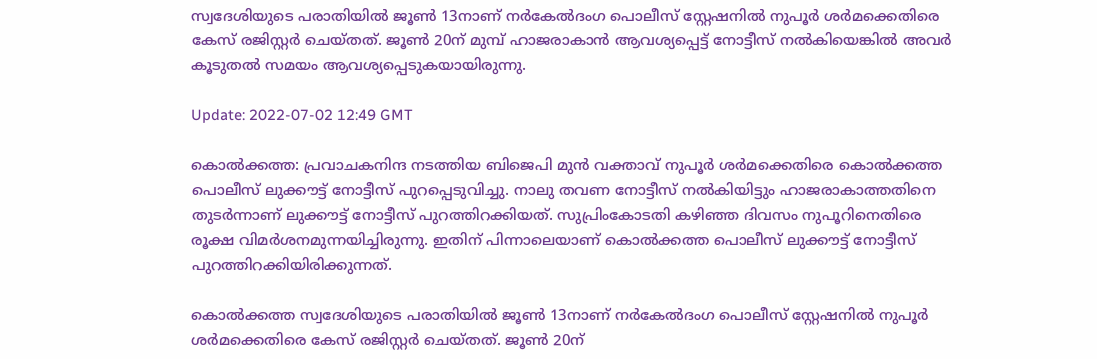സ്വദേശിയുടെ പരാതിയിൽ ജൂൺ 13നാണ് നർകേൽദംഗ പൊലീസ് സ്റ്റേഷനിൽ നുപൂർ ശർമക്കെതിരെ കേസ് രജിസ്റ്റർ ചെയ്തത്. ജൂൺ 20ന് മുമ്പ് ഹാജരാകാൻ ആവശ്യപ്പെട്ട് നോട്ടീസ് നൽകിയെങ്കിൽ അവർ കൂടുതൽ സമയം ആവശ്യപ്പെടുകയായിരുന്നു.

Update: 2022-07-02 12:49 GMT

കൊൽക്കത്ത: പ്രവാചകനിന്ദ നടത്തിയ ബിജെപി മുൻ വക്താവ് നുപൂർ ശർമക്കെതിരെ കൊൽക്കത്ത പൊലീസ് ലുക്കൗട്ട് നോട്ടീസ് പുറപ്പെടുവിച്ചു. നാലു തവണ നോട്ടീസ് നൽകിയിട്ടും ഹാജരാകാത്തതിനെ തുടർന്നാണ് ലുക്കൗട്ട് നോട്ടീസ് പുറത്തിറക്കിയത്. സുപ്രിംകോടതി കഴിഞ്ഞ ദിവസം നുപൂറിനെതിരെ രൂക്ഷ വിമർശനമുന്നയിച്ചിരുന്നു. ഇതിന് പിന്നാലെയാണ് കൊൽക്കത്ത പൊലീസ് ലുക്കൗട്ട് നോട്ടീസ് പുറത്തിറക്കിയിരിക്കുന്നത്.

കൊൽക്കത്ത സ്വദേശിയുടെ പരാതിയിൽ ജൂൺ 13നാണ് നർകേൽദംഗ പൊലീസ് സ്റ്റേഷനിൽ നുപൂർ ശർമക്കെതിരെ കേസ് രജിസ്റ്റർ ചെയ്തത്. ജൂൺ 20ന്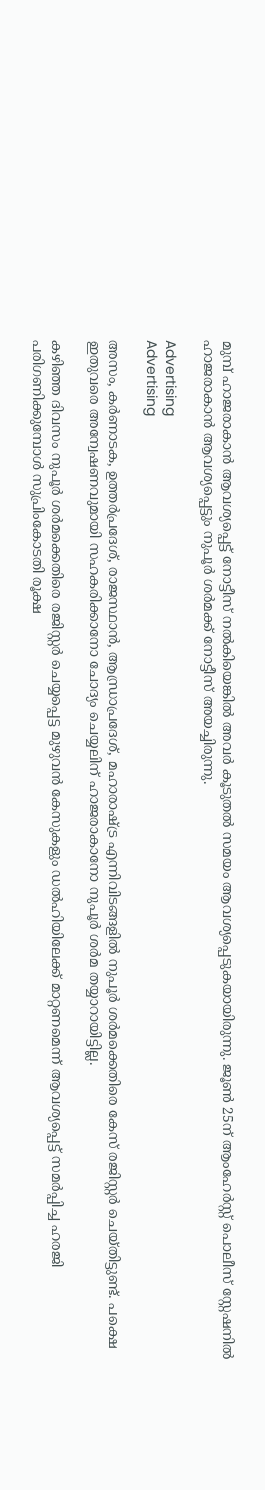മുമ്പ് ഹാജരാകാൻ ആവശ്യപ്പെട്ട് നോട്ടീസ് നൽകിയെങ്കിൽ അവർ കൂടുതൽ സമയം ആവശ്യപ്പെടുകയായിരുന്നു. ജൂൺ 25ന് ആംഹേർസ്റ്റ് പൊലീസ് സ്റ്റേഷനിൽ ഹാജരാകാൻ ആവശ്യപ്പെട്ടും നുപൂർ ശർമക്ക് നോട്ടീസ് അയച്ചിരുന്നു.

Advertising
Advertising

അസം, കർണാടക, ഉത്തർപ്രദേശ്, രാജസ്ഥാൻ, ആന്ധ്രാപ്രദേശ്, മഹാരാഷ്ട്ര എന്നിവിടങ്ങളിൽ നുപൂർ ശർമക്കെതിരെ കേസ് രജിസ്റ്റർ ചെയ്തിട്ടുണ്ട്. പക്ഷെ ഇതുവരെ അന്വേഷണവുമായി സഹകരിക്കാനോ ചോദ്യം ചെയ്യലിന് ഹാജരാകാനോ നുപൂർ ശർമ തയ്യാറായിട്ടില്ല.

കഴിഞ്ഞ ദിവസം നുപൂർ ശർമക്കെതിരെ രജിസ്റ്റർ ചെയ്യപ്പെട്ട മുഴുവൻ കേസുകളും ഡൽഹിയിലേക്ക് മാറ്റണമെന്ന് ആവശ്യപ്പെട്ട് സമർപ്പിച്ച ഹരജി പരിഗണിക്കുമ്പോൾ സുപ്രിംകോടതി രൂക്ഷ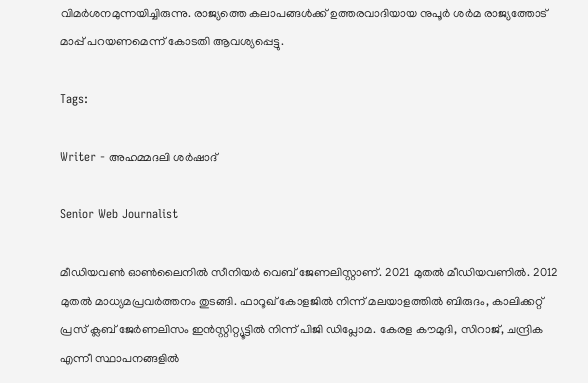വിമർശനമുന്നയിച്ചിരുന്നു. രാജ്യത്തെ കലാപങ്ങൾക്ക് ഉത്തരവാദിയായ നുപൂർ ശർമ രാജ്യത്തോട് മാപ്പ് പറയണമെന്ന് കോടതി ആവശ്യപ്പെട്ടു.

Tags:

Writer - അഹമ്മദലി ശര്‍ഷാദ്

Senior Web Journalist

മീഡിയവൺ ഓൺലൈനിൽ സീനിയർ വെബ് ജേണലിസ്റ്റാണ്. 2021 മുതൽ മീഡിയവണിൽ. 2012 മുതൽ മാധ്യമപ്രവർത്തനം തുടങ്ങി. ഫാറൂഖ് കോളജിൽ നിന്ന് മലയാളത്തിൽ ബിരുദം, കാലിക്കറ്റ് പ്രസ് ക്ലബ് ജേർണലിസം ഇൻസ്റ്റിറ്റ്യൂട്ടിൽ നിന്ന് പിജി ഡിപ്ലോമ. കേരള കൗമുദി, സിറാജ്, ചന്ദ്രിക എന്നീ സ്ഥാപനങ്ങളിൽ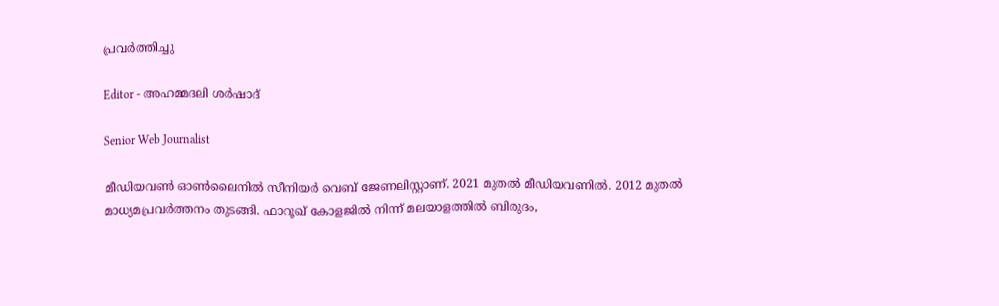പ്രവർത്തിച്ചു

Editor - അഹമ്മദലി ശര്‍ഷാദ്

Senior Web Journalist

മീഡിയവൺ ഓൺലൈനിൽ സീനിയർ വെബ് ജേണലിസ്റ്റാണ്. 2021 മുതൽ മീഡിയവണിൽ. 2012 മുതൽ മാധ്യമപ്രവർത്തനം തുടങ്ങി. ഫാറൂഖ് കോളജിൽ നിന്ന് മലയാളത്തിൽ ബിരുദം,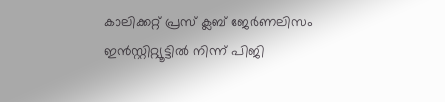കാലിക്കറ്റ് പ്രസ് ക്ലബ് ജേർണലിസം ഇൻസ്റ്റിറ്റ്യൂട്ടിൽ നിന്ന് പിജി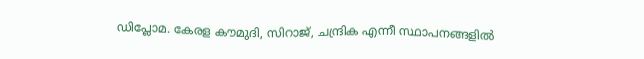ഡിപ്ലോമ. കേരള കൗമുദി, സിറാജ്, ചന്ദ്രിക എന്നീ സ്ഥാപനങ്ങളിൽ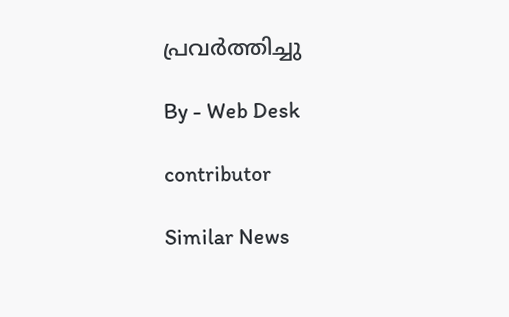പ്രവർത്തിച്ചു

By - Web Desk

contributor

Similar News